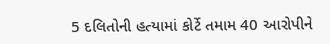5 દલિતોની હત્યામાં કોર્ટે તમામ 40 આરોપીને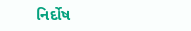નિર્દોષ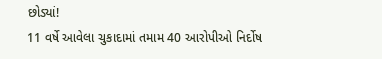છોડ્યાં!
11 વર્ષે આવેલા ચુકાદામાં તમામ 40 આરોપીઓ નિર્દોષ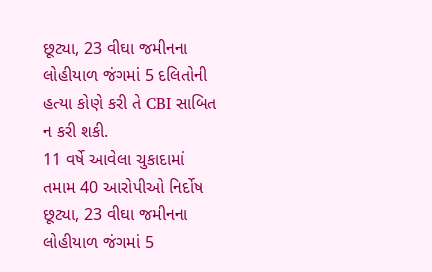છૂટ્યા, 23 વીઘા જમીનના લોહીયાળ જંગમાં 5 દલિતોની હત્યા કોણે કરી તે CBI સાબિત ન કરી શકી.
11 વર્ષે આવેલા ચુકાદામાં તમામ 40 આરોપીઓ નિર્દોષ છૂટ્યા, 23 વીઘા જમીનના લોહીયાળ જંગમાં 5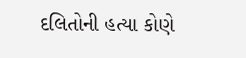દલિતોની હત્યા કોણે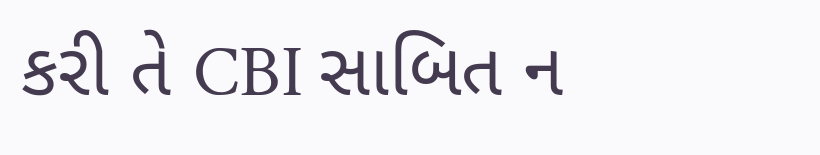કરી તે CBI સાબિત ન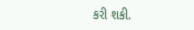કરી શકી.